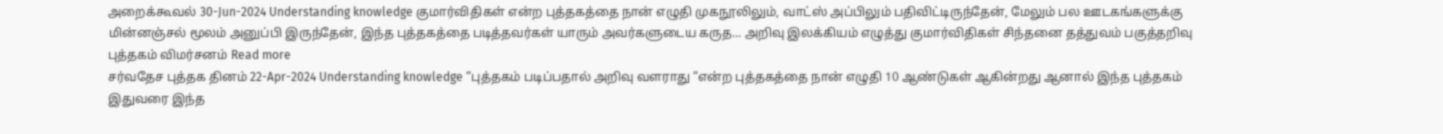அறைக்கூவல் 30-Jun-2024 Understanding knowledge குமார்விதிகள் என்ற புத்தகத்தை நான் எழுதி முகநூலிலும், வாட்ஸ் அப்பிலும் பதிவிட்டிருந்தேன், மேலும் பல ஊடகங்களுக்கு மின்னஞ்சல் மூலம் அனுப்பி இருந்தேன், இந்த புத்தகத்தை படித்தவர்கள் யாரும் அவர்களுடைய கருத... அறிவு இலக்கியம் எழுத்து குமார்விதிகள் சிந்தனை தத்துவம் பகுத்தறிவு புத்தகம் விமர்சனம் Read more
சர்வதேச புத்தக தினம் 22-Apr-2024 Understanding knowledge “புத்தகம் படிப்பதால் அறிவு வளராது “என்ற புத்தகத்தை நான் எழுதி 10 ஆண்டுகள் ஆகின்றது ஆனால் இந்த புத்தகம் இதுவரை இந்த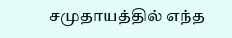சமுதாயத்தில் எந்த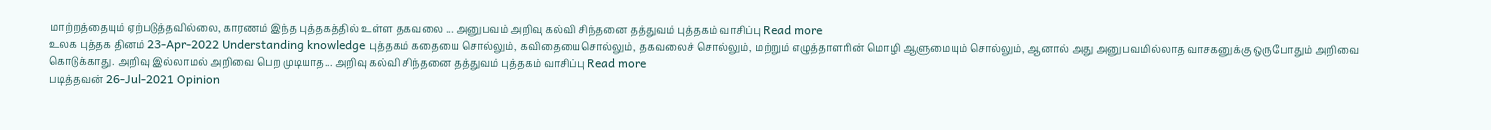மாற்றத்தையும் ஏற்படுத்தவில்லை, காரணம் இந்த புத்தகத்தில் உள்ள தகவலை ... அனுபவம் அறிவு கல்வி சிந்தனை தத்துவம் புத்தகம் வாசிப்பு Read more
உலக புத்தக தினம் 23-Apr-2022 Understanding knowledge புத்தகம் கதையை சொல்லும், கவிதையைசொல்லும், தகவலைச் சொல்லும், மற்றும் எழுத்தாளரின் மொழி ஆளுமையும் சொல்லும், ஆனால் அது அனுபவமில்லாத வாசகனுக்கு ஒருபோதும் அறிவை கொடுக்காது. அறிவு இல்லாமல் அறிவை பெற முடியாத... அறிவு கல்வி சிந்தனை தத்துவம் புத்தகம் வாசிப்பு Read more
படித்தவன் 26-Jul-2021 Opinion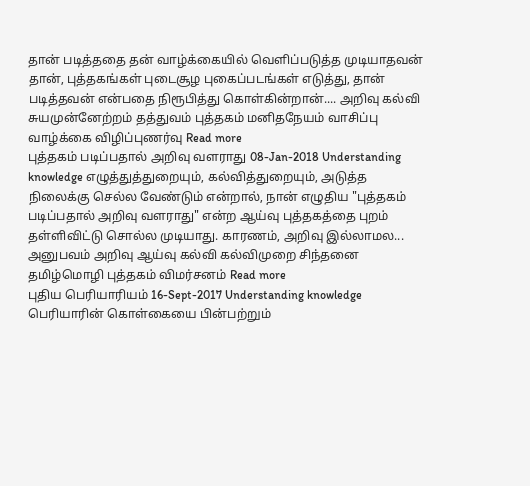தான் படித்ததை தன் வாழ்க்கையில் வெளிப்படுத்த முடியாதவன் தான், புத்தகங்கள் புடைசூழ புகைப்படங்கள் எடுத்து, தான் படித்தவன் என்பதை நிரூபித்து கொள்கின்றான்.... அறிவு கல்வி சுயமுன்னேற்றம் தத்துவம் புத்தகம் மனிதநேயம் வாசிப்பு வாழ்க்கை விழிப்புணர்வு Read more
புத்தகம் படிப்பதால் அறிவு வளராது 08-Jan-2018 Understanding knowledge எழுத்துத்துறையும், கல்வித்துறையும், அடுத்த நிலைக்கு செல்ல வேண்டும் என்றால், நான் எழுதிய "புத்தகம் படிப்பதால் அறிவு வளராது" என்ற ஆய்வு புத்தகத்தை புறம் தள்ளிவிட்டு சொல்ல முடியாது. காரணம், அறிவு இல்லாமல... அனுபவம் அறிவு ஆய்வு கல்வி கல்விமுறை சிந்தனை தமிழ்மொழி புத்தகம் விமர்சனம் Read more
புதிய பெரியாரியம் 16-Sept-2017 Understanding knowledge பெரியாரின் கொள்கையை பின்பற்றும்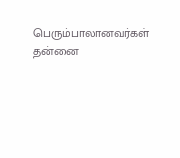பெரும்பாலானவர்கள் தன்னை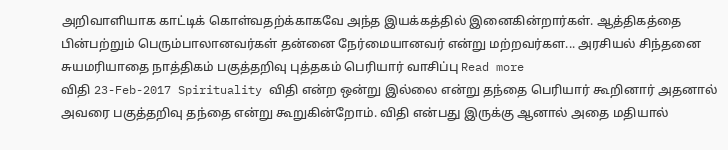அறிவாளியாக காட்டிக் கொள்வதற்க்காகவே அந்த இயக்கத்தில் இனைகின்றார்கள். ஆத்திகத்தை பின்பற்றும் பெரும்பாலானவர்கள் தன்னை நேர்மையானவர் என்று மற்றவர்கள... அரசியல் சிந்தனை சுயமரியாதை நாத்திகம் பகுத்தறிவு புத்தகம் பெரியார் வாசிப்பு Read more
விதி 23-Feb-2017 Spirituality விதி என்ற ஒன்று இல்லை என்று தந்தை பெரியார் கூறினார் அதனால் அவரை பகுத்தறிவு தந்தை என்று கூறுகின்றோம். விதி என்பது இருக்கு ஆனால் அதை மதியால்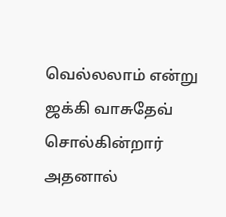வெல்லலாம் என்று ஜக்கி வாசுதேவ் சொல்கின்றார் அதனால்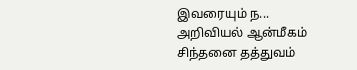இவரையும் ந... அறிவியல் ஆன்மீகம் சிந்தனை தத்துவம்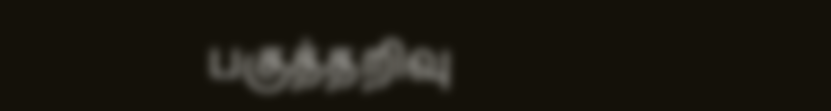பகுத்தறிவு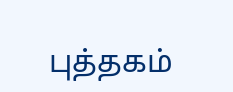புத்தகம்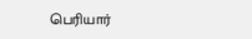பெரியார்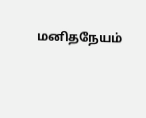மனிதநேயம்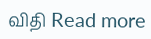விதி Read more